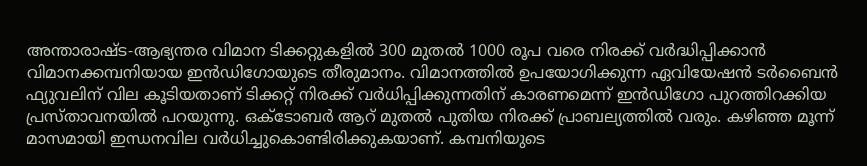അന്താരാഷ്ട-ആഭ്യന്തര വിമാന ടിക്കറ്റുകളിൽ 300 മുതൽ 1000 രൂപ വരെ നിരക്ക് വർദ്ധിപ്പിക്കാൻ വിമാനക്കമ്പനിയായ ഇൻഡിഗോയുടെ തീരുമാനം. വിമാനത്തിൽ ഉപയോഗിക്കുന്ന ഏവിയേഷൻ ടർബൈൻ ഫ്യുവലിന് വില കൂടിയതാണ് ടിക്കറ്റ് നിരക്ക് വർധിപ്പിക്കുന്നതിന് കാരണമെന്ന് ഇൻഡിഗോ പുറത്തിറക്കിയ പ്രസ്താവനയിൽ പറയുന്നു. ഒക്ടോബർ ആറ് മുതൽ പുതിയ നിരക്ക് പ്രാബല്യത്തിൽ വരും. കഴിഞ്ഞ മൂന്ന് മാസമായി ഇന്ധനവില വർധിച്ചുകൊണ്ടിരിക്കുകയാണ്. കമ്പനിയുടെ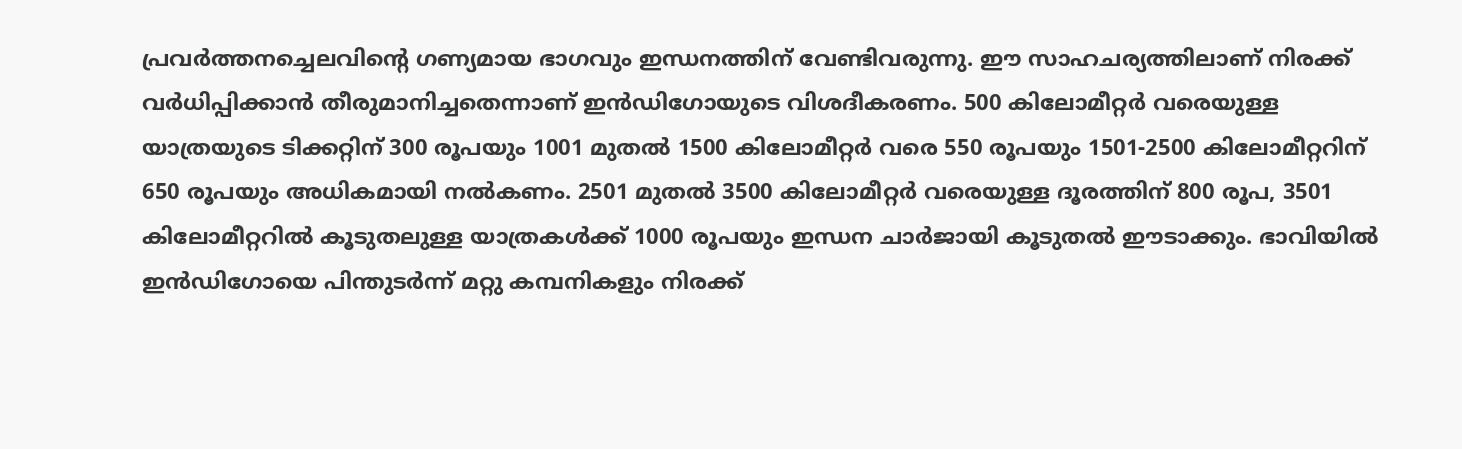പ്രവർത്തനച്ചെലവിന്റെ ഗണ്യമായ ഭാഗവും ഇന്ധനത്തിന് വേണ്ടിവരുന്നു. ഈ സാഹചര്യത്തിലാണ് നിരക്ക് വർധിപ്പിക്കാൻ തീരുമാനിച്ചതെന്നാണ് ഇൻഡിഗോയുടെ വിശദീകരണം. 500 കിലോമീറ്റർ വരെയുള്ള യാത്രയുടെ ടിക്കറ്റിന് 300 രൂപയും 1001 മുതൽ 1500 കിലോമീറ്റർ വരെ 550 രൂപയും 1501-2500 കിലോമീറ്ററിന് 650 രൂപയും അധികമായി നൽകണം. 2501 മുതൽ 3500 കിലോമീറ്റർ വരെയുള്ള ദൂരത്തിന് 800 രൂപ, 3501 കിലോമീറ്ററിൽ കൂടുതലുള്ള യാത്രകൾക്ക് 1000 രൂപയും ഇന്ധന ചാർജായി കൂടുതൽ ഈടാക്കും. ഭാവിയിൽ ഇൻഡിഗോയെ പിന്തുടർന്ന് മറ്റു കമ്പനികളും നിരക്ക്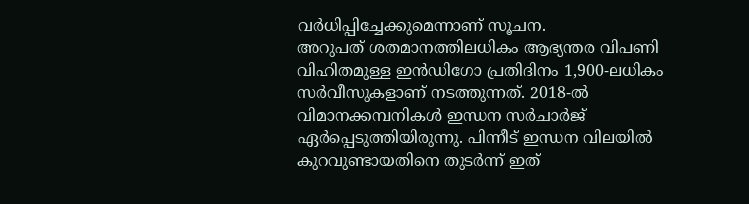വർധിപ്പിച്ചേക്കുമെന്നാണ് സൂചന.
അറുപത് ശതമാനത്തിലധികം ആഭ്യന്തര വിപണി വിഹിതമുള്ള ഇൻഡിഗോ പ്രതിദിനം 1,900-ലധികം സർവീസുകളാണ് നടത്തുന്നത്. 2018-ൽ വിമാനക്കമ്പനികൾ ഇന്ധന സർചാർജ് ഏർപ്പെടുത്തിയിരുന്നു. പിന്നീട് ഇന്ധന വിലയിൽ കുറവുണ്ടായതിനെ തുടർന്ന് ഇത്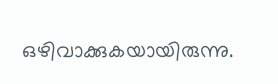ഒഴിവാക്കുകയായിരുന്നു.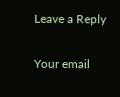Leave a Reply

Your email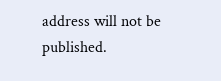address will not be published.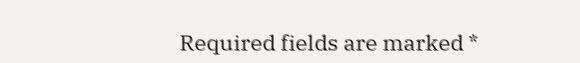Required fields are marked *